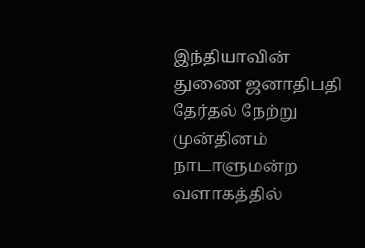இந்தியாவின் துணை ஜனாதிபதி தேர்தல் நேற்று முன்தினம் நாடாளுமன்ற வளாகத்தில்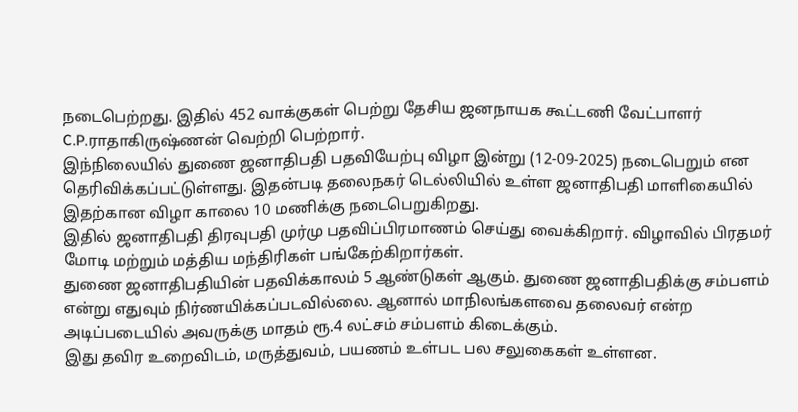நடைபெற்றது. இதில் 452 வாக்குகள் பெற்று தேசிய ஜனநாயக கூட்டணி வேட்பாளர் C.P.ராதாகிருஷ்ணன் வெற்றி பெற்றார்.
இந்நிலையில் துணை ஜனாதிபதி பதவியேற்பு விழா இன்று (12-09-2025) நடைபெறும் என தெரிவிக்கப்பட்டுள்ளது. இதன்படி தலைநகர் டெல்லியில் உள்ள ஜனாதிபதி மாளிகையில் இதற்கான விழா காலை 10 மணிக்கு நடைபெறுகிறது.
இதில் ஜனாதிபதி திரவுபதி முர்மு பதவிப்பிரமாணம் செய்து வைக்கிறார். விழாவில் பிரதமர் மோடி மற்றும் மத்திய மந்திரிகள் பங்கேற்கிறார்கள்.
துணை ஜனாதிபதியின் பதவிக்காலம் 5 ஆண்டுகள் ஆகும். துணை ஜனாதிபதிக்கு சம்பளம் என்று எதுவும் நிர்ணயிக்கப்படவில்லை. ஆனால் மாநிலங்களவை தலைவர் என்ற அடிப்படையில் அவருக்கு மாதம் ரூ.4 லட்சம் சம்பளம் கிடைக்கும்.
இது தவிர உறைவிடம், மருத்துவம், பயணம் உள்பட பல சலுகைகள் உள்ளன.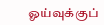ஓய்வுக்குப்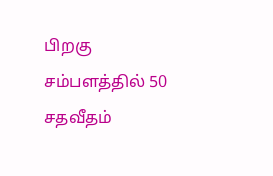பிறகு சம்பளத்தில் 50 சதவீதம்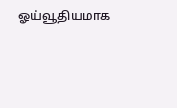ஓய்வூதியமாக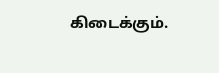கிடைக்கும்.